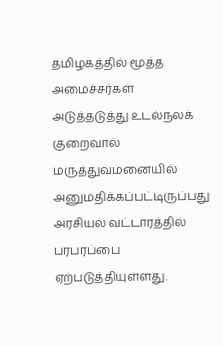தமிழகத்தில் மூத்த அமைச்சர்கள் அடுத்தடுத்து உடல்நலக் குறைவால் மருத்துவமனையில் அனுமதிக்கப்பட்டிருப்பது அரசியல் வட்டாரத்தில் பரபரப்பை ஏற்படுத்தியுள்ளது.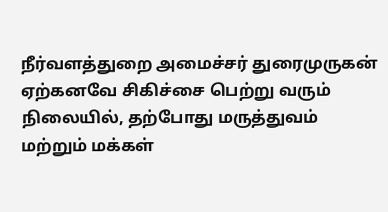நீர்வளத்துறை அமைச்சர் துரைமுருகன் ஏற்கனவே சிகிச்சை பெற்று வரும் நிலையில், தற்போது மருத்துவம் மற்றும் மக்கள்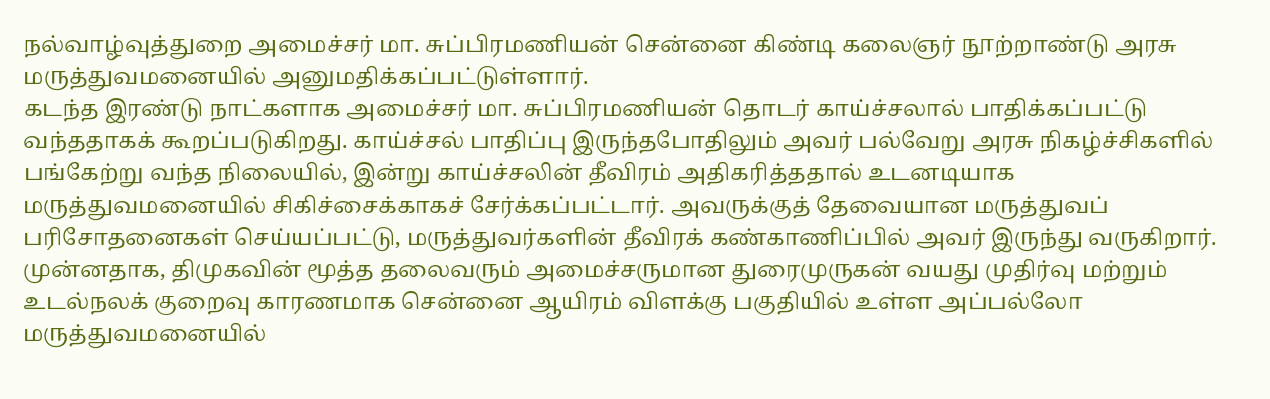நல்வாழ்வுத்துறை அமைச்சர் மா. சுப்பிரமணியன் சென்னை கிண்டி கலைஞர் நூற்றாண்டு அரசு மருத்துவமனையில் அனுமதிக்கப்பட்டுள்ளார்.
கடந்த இரண்டு நாட்களாக அமைச்சர் மா. சுப்பிரமணியன் தொடர் காய்ச்சலால் பாதிக்கப்பட்டு வந்ததாகக் கூறப்படுகிறது. காய்ச்சல் பாதிப்பு இருந்தபோதிலும் அவர் பல்வேறு அரசு நிகழ்ச்சிகளில் பங்கேற்று வந்த நிலையில், இன்று காய்ச்சலின் தீவிரம் அதிகரித்ததால் உடனடியாக மருத்துவமனையில் சிகிச்சைக்காகச் சேர்க்கப்பட்டார். அவருக்குத் தேவையான மருத்துவப் பரிசோதனைகள் செய்யப்பட்டு, மருத்துவர்களின் தீவிரக் கண்காணிப்பில் அவர் இருந்து வருகிறார்.
முன்னதாக, திமுகவின் மூத்த தலைவரும் அமைச்சருமான துரைமுருகன் வயது முதிர்வு மற்றும் உடல்நலக் குறைவு காரணமாக சென்னை ஆயிரம் விளக்கு பகுதியில் உள்ள அப்பல்லோ மருத்துவமனையில்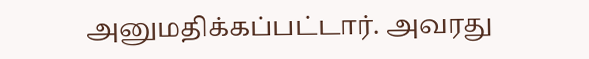அனுமதிக்கப்பட்டார். அவரது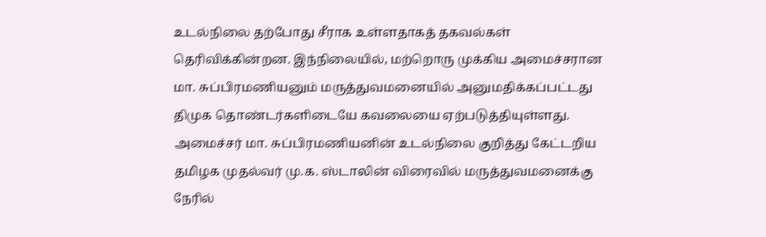உடல்நிலை தற்போது சீராக உள்ளதாகத் தகவல்கள் தெரிவிக்கின்றன. இந்நிலையில், மற்றொரு முக்கிய அமைச்சரான மா. சுப்பிரமணியனும் மருத்துவமனையில் அனுமதிக்கப்பட்டது திமுக தொண்டர்களிடையே கவலையை ஏற்படுத்தியுள்ளது.
அமைச்சர் மா. சுப்பிரமணியனின் உடல்நிலை குறித்து கேட்டறிய தமிழக முதல்வர் மு.க. ஸ்டாலின் விரைவில் மருத்துவமனைக்கு நேரில்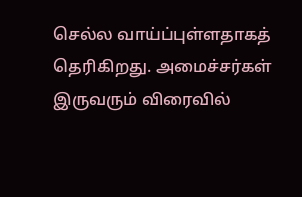செல்ல வாய்ப்புள்ளதாகத் தெரிகிறது. அமைச்சர்கள் இருவரும் விரைவில்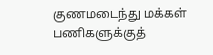குணமடைந்து மக்கள் பணிகளுக்குத்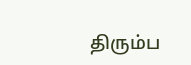திரும்ப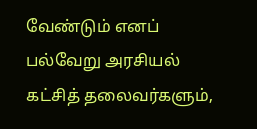வேண்டும் எனப் பல்வேறு அரசியல் கட்சித் தலைவர்களும்,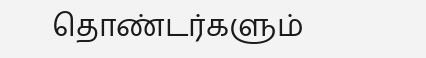தொண்டர்களும்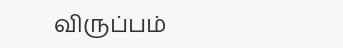விருப்பம்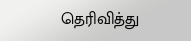தெரிவித்து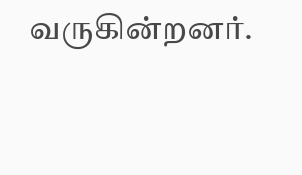வருகின்றனர்.